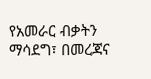የአመራር ብቃትን ማሳደግ፣ በመረጃና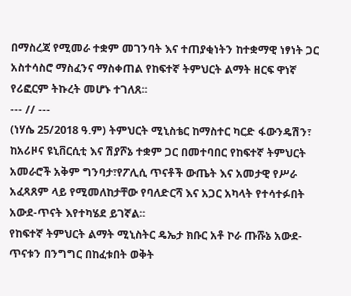በማስረጃ የሚመራ ተቋም መገንባት እና ተጠያቂነትን ከተቋማዊ ነፃነት ጋር አስተሳስሮ ማስፈንና ማስቀጠል የከፍተኛ ትምህርት ልማት ዘርፍ ዋነኛ የሪፎርም ትኩረት መሆኑ ተገለጸ፡፡
--- // ---
(ነሃሴ 25/2018 ዓ.ም) ትምህርት ሚኒስቴር ከማስተር ካርድ ፋውንዴሽን፣ ከአሪዞና ዩኒቨርሲቲ እና ሽያሾኔ ተቋም ጋር በመተባበር የከፍተኛ ትምህርት አመራሮች አቅም ግንባታ፣የፖሊሲ ጥናቶች ውጤት እና አመታዊ የሥራ አፈጻጸም ላይ የሚመለከታቸው የባለድርሻ እና አጋር አካላት የተሳተፉበት አውደ-ጥናት እየተካሄደ ይገኛል፡፡
የከፍተኛ ትምህርት ልማት ሚኒስትር ዴኤታ ክቡር አቶ ኮራ ጡሹኔ አውደ-ጥናቱን በንግግር በከፈቱበት ወቅት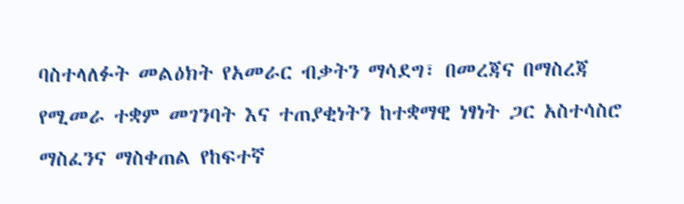ባስተላለፉት መልዕክት የአመራር ብቃትን ማሳደግ፣ በመረጃና በማስረጃ የሚመራ ተቋም መገንባት እና ተጠያቂነትን ከተቋማዊ ነፃነት ጋር አስተሳስሮ ማስፈንና ማስቀጠል የከፍተኛ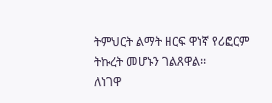ትምህርት ልማት ዘርፍ ዋነኛ የሪፎርም ትኩረት መሆኑን ገልጸዋል፡፡
ለነገዋ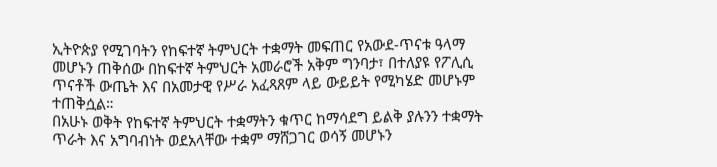ኢትዮጵያ የሚገባትን የከፍተኛ ትምህርት ተቋማት መፍጠር የአውደ-ጥናቱ ዓላማ መሆኑን ጠቅሰው በከፍተኛ ትምህርት አመራሮች አቅም ግንባታ፣ በተለያዩ የፖሊሲ ጥናቶች ውጤት እና በአመታዊ የሥራ አፈጻጸም ላይ ውይይት የሚካሄድ መሆኑም ተጠቅሷል።
በአሁኑ ወቅት የከፍተኛ ትምህርት ተቋማትን ቁጥር ከማሳደግ ይልቅ ያሉንን ተቋማት ጥራት እና አግባብነት ወደአላቸው ተቋም ማሸጋገር ወሳኝ መሆኑን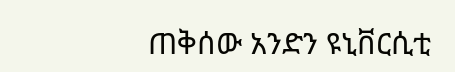ጠቅሰው አንድን ዩኒቨርሲቲ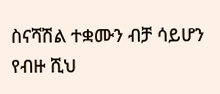ስናሻሽል ተቋሙን ብቻ ሳይሆን የብዙ ሺህ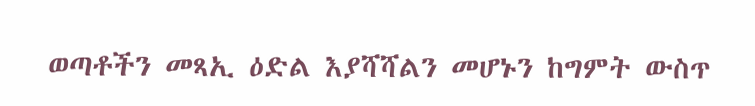ወጣቶችን መጻኢ ዕድል እያሻሻልን መሆኑን ከግምት ውስጥ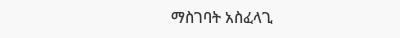ማስገባት አስፈላጊ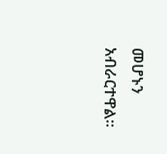መሆኑን አብራርተዋል።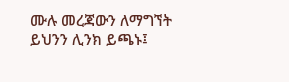ሙሉ መረጃውን ለማግኘት ይህንን ሊንክ ይጫኑ፤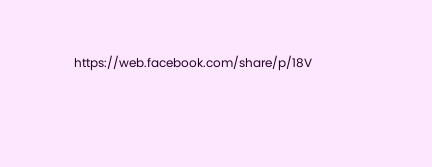https://web.facebook.com/share/p/18V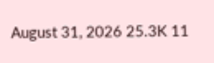August 31, 2026 25.3K 11